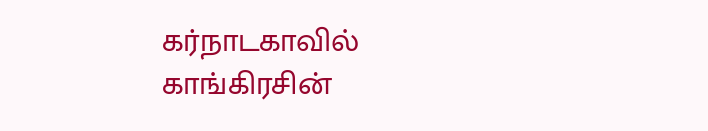கர்நாடகாவில் காங்கிரசின்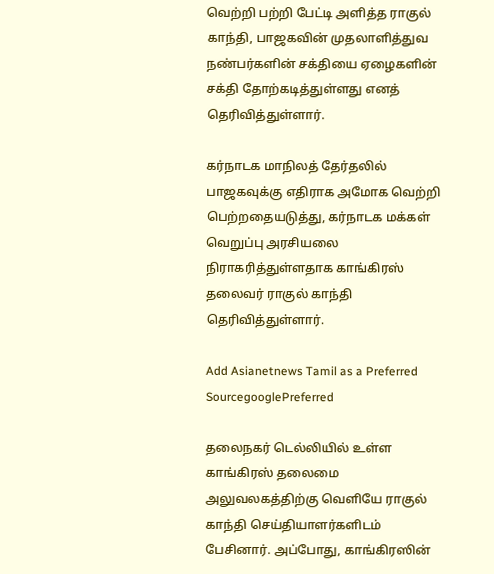வெற்றி பற்றி பேட்டி அளித்த ராகுல் காந்தி, பாஜகவின் முதலாளித்துவ நண்பர்களின் சக்தியை ஏழைகளின் சக்தி தோற்கடித்துள்ளது எனத் தெரிவித்துள்ளார்.

கர்நாடக மாநிலத் தேர்தலில் பாஜகவுக்கு எதிராக அமோக வெற்றி பெற்றதையடுத்து, கர்நாடக மக்கள் வெறுப்பு அரசியலை நிராகரித்துள்ளதாக காங்கிரஸ் தலைவர் ராகுல் காந்தி தெரிவித்துள்ளார்.

Add Asianetnews Tamil as a Preferred SourcegooglePreferred

தலைநகர் டெல்லியில் உள்ள காங்கிரஸ் தலைமை அலுவலகத்திற்கு வெளியே ராகுல் காந்தி செய்தியாளர்களிடம் பேசினார். அப்போது, காங்கிரஸின்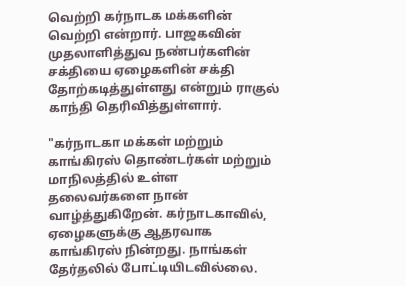வெற்றி கர்நாடக மக்களின் வெற்றி என்றார். பாஜகவின் முதலாளித்துவ நண்பர்களின் சக்தியை ஏழைகளின் சக்தி தோற்கடித்துள்ளது என்றும் ராகுல் காந்தி தெரிவித்துள்ளார்.

"கர்நாடகா மக்கள் மற்றும் காங்கிரஸ் தொண்டர்கள் மற்றும் மாநிலத்தில் உள்ள தலைவர்களை நான் வாழ்த்துகிறேன். கர்நாடகாவில், ஏழைகளுக்கு ஆதரவாக காங்கிரஸ் நின்றது. நாங்கள் தேர்தலில் போட்டியிடவில்லை.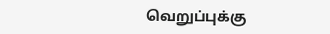வெறுப்புக்கு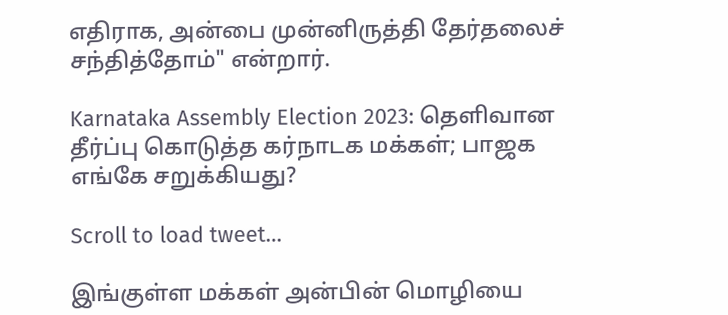எதிராக, அன்பை முன்னிருத்தி தேர்தலைச் சந்தித்தோம்" என்றார்.

Karnataka Assembly Election 2023: தெளிவான தீர்ப்பு கொடுத்த கர்நாடக மக்கள்; பாஜக எங்கே சறுக்கியது?

Scroll to load tweet…

இங்குள்ள மக்கள் அன்பின் மொழியை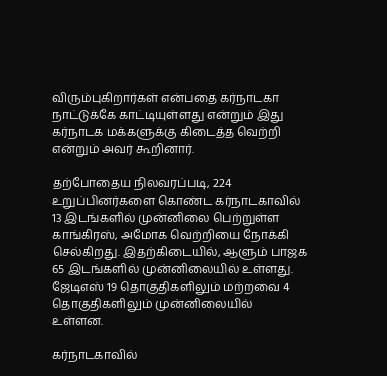விரும்புகிறார்கள் என்பதை கர்நாடகா நாட்டுக்கே காட்டியுள்ளது என்றும் இது கர்நாடக மக்களுக்கு கிடைத்த வெற்றி என்றும் அவர் கூறினார்.

தற்போதைய நிலவரப்படி, 224 உறுப்பினர்களை கொண்ட கர்நாடகாவில் 13 இடங்களில் முன்னிலை பெற்றுள்ள காங்கிரஸ், அமோக வெற்றியை நோக்கி செல்கிறது. இதற்கிடையில், ஆளும் பாஜக 65 இடங்களில் முன்னிலையில் உள்ளது. ஜேடிஎஸ் 19 தொகுதிகளிலும் மற்றவை 4 தொகுதிகளிலும் முன்னிலையில் உள்ளன.

கர்நாடகாவில்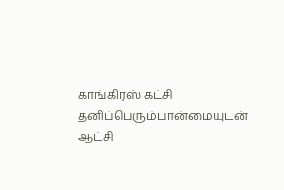காங்கிரஸ் கட்சி தனிப்பெரும்பான்மையுடன் ஆட்சி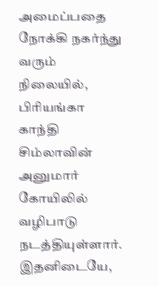அமைப்பதை நோக்கி நகர்ந்து வரும் நிலையில், பிரியங்கா காந்தி சிம்லாவின் அனுமார் கோயிலில் வழிபாடு நடத்தியுள்ளார். இதனிடையே,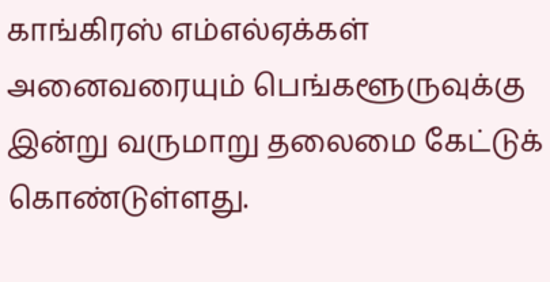காங்கிரஸ் எம்எல்ஏக்கள் அனைவரையும் பெங்களூருவுக்கு இன்று வருமாறு தலைமை கேட்டுக் கொண்டுள்ளது.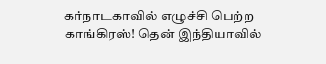கர்நாடகாவில் எழுச்சி பெற்ற காங்கிரஸ்! தென் இந்தியாவில்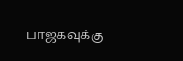பாஜகவுக்கு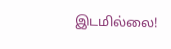இடமில்லை!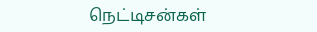நெட்டிசன்கள்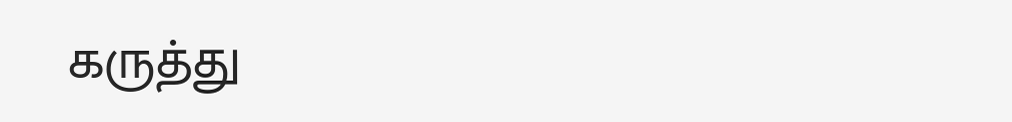கருத்து